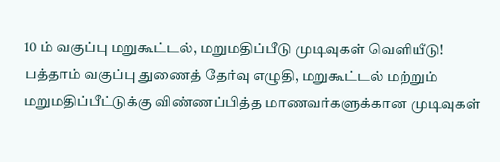10 ம் வகுப்பு மறுகூட்டல், மறுமதிப்பீடு முடிவுகள் வெளியீடு!
பத்தாம் வகுப்பு துணைத் தேர்வு எழுதி, மறுகூட்டல் மற்றும் மறுமதிப்பீட்டுக்கு விண்ணப்பித்த மாணவர்களுக்கான முடிவுகள்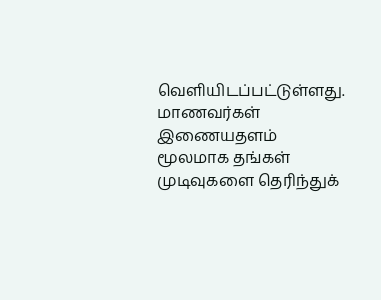வெளியிடப்பட்டுள்ளது. மாணவர்கள் இணையதளம் மூலமாக தங்கள் முடிவுகளை தெரிந்துக்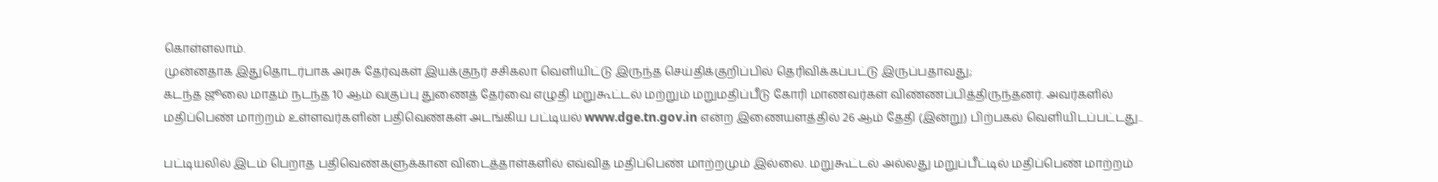கொள்ளலாம்.
முன்னதாக இதுதொடர்பாக அரசு தேர்வுகள் இயக்குநர் சசிகலா வெளியிட்டு இருந்த செய்திக்குறிப்பில் தெரிவிக்கப்பட்டு இருப்பதாவது;
கடந்த ஜூலை மாதம் நடந்த 10 ஆம் வகுப்பு துணைத் தேர்வை எழுதி மறுகூட்டல் மற்றும் மறுமதிப்பீடு கோரி மாணவர்கள் விண்ணப்பித்திருந்தனர். அவர்களில் மதிப்பெண் மாற்றம் உள்ளவர்களின் பதிவெண்கள் அடங்கிய பட்டியல் www.dge.tn.gov.in என்ற இணையளத்தில் 26 ஆம் தேதி (இன்று) பிற்பகல் வெளியிடப்பட்டது..

பட்டியலில் இடம் பெறாத பதிவெண்களுக்கான விடைத்தாள்களில் எவ்வித மதிப்பெண் மாற்றமும் இல்லை. மறுகூட்டல் அல்லது மறுப்பீட்டில் மதிப்பெண் மாற்றம்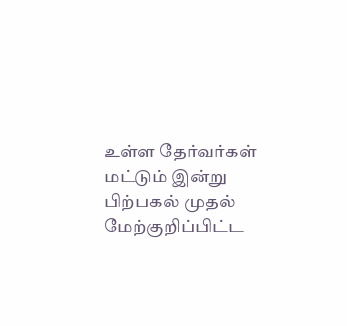உள்ள தேர்வர்கள் மட்டும் இன்று பிற்பகல் முதல் மேற்குறிப்பிட்ட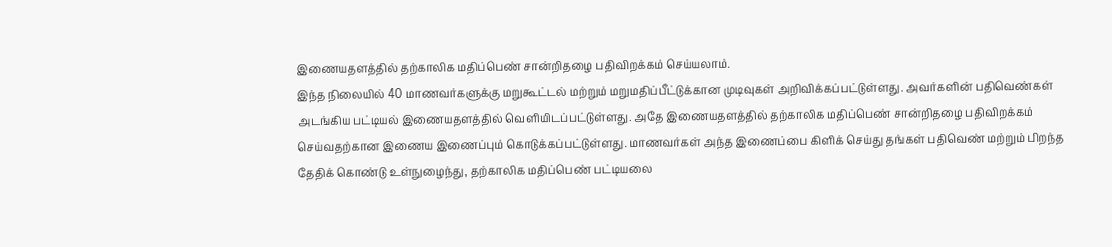இணையதளத்தில் தற்காலிக மதிப்பெண் சான்றிதழை பதிவிறக்கம் செய்யலாம்.
இந்த நிலையில் 40 மாணவர்களுக்கு மறுகூட்டல் மற்றும் மறுமதிப்பீட்டுக்கான முடிவுகள் அறிவிக்கப்பட்டுள்ளது. அவர்களின் பதிவெண்கள் அடங்கிய பட்டியல் இணையதளத்தில் வெளியிடப்பட்டுள்ளது. அதே இணையதளத்தில் தற்காலிக மதிப்பெண் சான்றிதழை பதிவிறக்கம் செய்வதற்கான இணைய இணைப்பும் கொடுக்கப்பட்டுள்ளது. மாணவர்கள் அந்த இணைப்பை கிளிக் செய்து தங்கள் பதிவெண் மற்றும் பிறந்த தேதிக் கொண்டு உள்நுழைந்து, தற்காலிக மதிப்பெண் பட்டியலை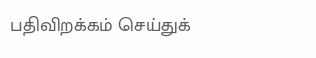பதிவிறக்கம் செய்துக்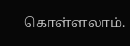கொள்ளலாம்.